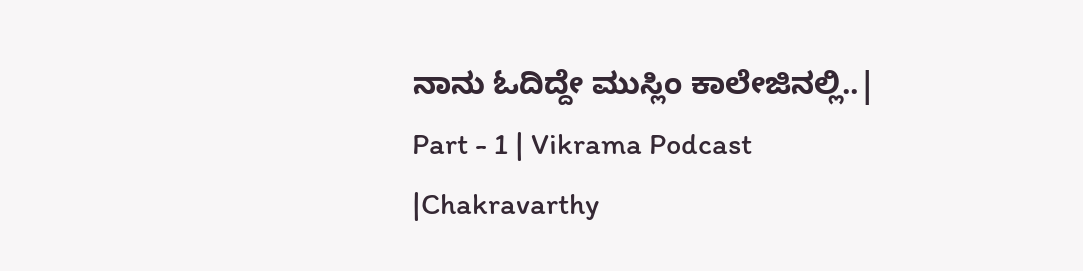ನಾನು ಓದಿದ್ದೇ ಮುಸ್ಲಿಂ ಕಾಲೇಜಿನಲ್ಲಿ..| Part - 1 | Vikrama Podcast |Chakravarthy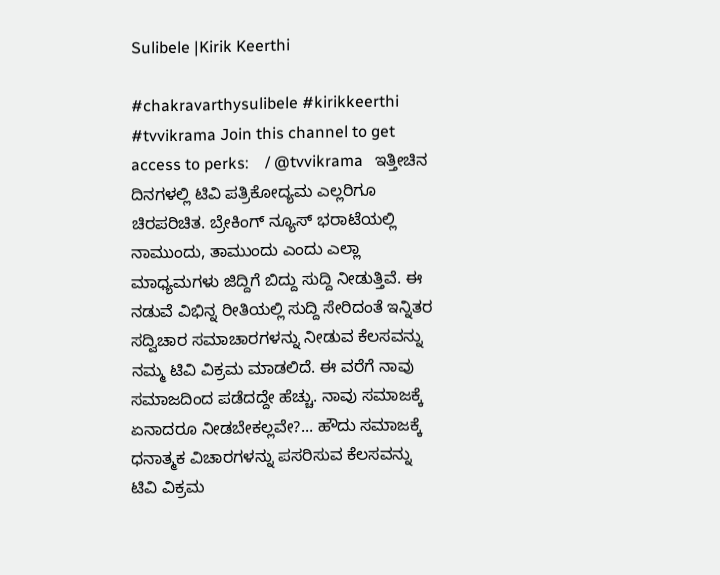Sulibele |Kirik Keerthi

#chakravarthysulibele #kirikkeerthi #tvvikrama Join this channel to get access to perks:    / @tvvikrama   ಇತ್ತೀಚಿನ ದಿನಗಳಲ್ಲಿ ಟಿವಿ ಪತ್ರಿಕೋದ್ಯಮ ಎಲ್ಲರಿಗೂ ಚಿರಪರಿಚಿತ. ಬ್ರೇಕಿಂಗ್ ನ್ಯೂಸ್ ಭರಾಟೆಯಲ್ಲಿ ನಾಮುಂದು, ತಾಮುಂದು ಎಂದು ಎಲ್ಲಾ ಮಾಧ್ಯಮ‌ಗಳು ಜಿದ್ದಿಗೆ ಬಿದ್ದು ಸುದ್ದಿ ನೀಡುತ್ತಿವೆ. ಈ ನಡುವೆ ವಿಭಿನ್ನ ರೀತಿಯಲ್ಲಿ ಸುದ್ದಿ ಸೇರಿದಂತೆ ಇನ್ನಿತರ ಸದ್ವಿಚಾರ ಸಮಾಚಾರ‌ಗಳನ್ನು ನೀಡುವ ಕೆಲಸವನ್ನು ನಮ್ಮ ಟಿವಿ ವಿಕ್ರಮ ಮಾಡಲಿದೆ. ಈ ವರೆಗೆ ನಾವು ಸಮಾಜದಿಂದ ಪಡೆದದ್ದೇ ಹೆಚ್ಚು. ನಾವು ಸಮಾಜಕ್ಕೆ ಏನಾದರೂ ನೀಡಬೇಕಲ್ಲವೇ?... ಹೌದು ಸಮಾಜಕ್ಕೆ ಧನಾತ್ಮಕ ವಿಚಾರಗಳನ್ನು ಪಸರಿಸುವ ಕೆಲಸವನ್ನು ಟಿವಿ ವಿಕ್ರಮ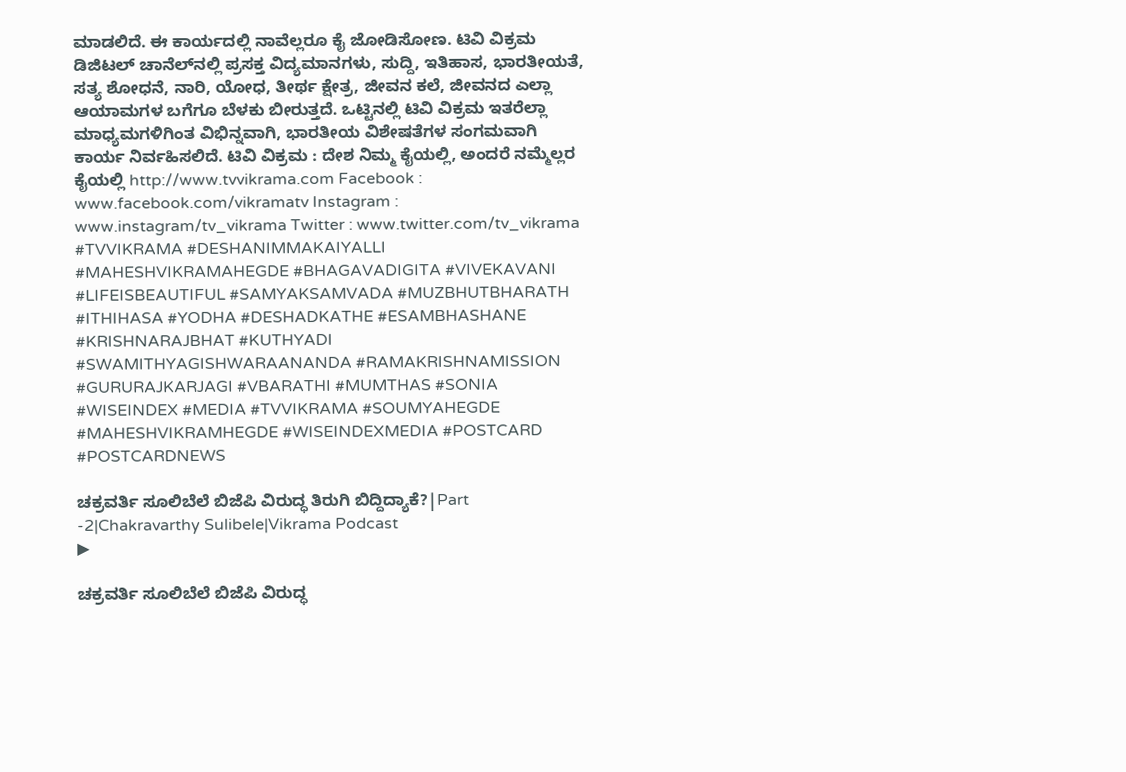ಮಾಡಲಿದೆ. ಈ ಕಾರ್ಯದಲ್ಲಿ ನಾವೆಲ್ಲರೂ ಕೈ ಜೋಡಿಸೋಣ. ಟಿವಿ ವಿಕ್ರಮ ಡಿಜಿಟಲ್ ಚಾನೆಲ್‌ನಲ್ಲಿ ಪ್ರಸಕ್ತ ವಿದ್ಯಮಾನ‌ಗಳು, ಸುದ್ದಿ, ಇತಿಹಾಸ, ಭಾರತೀಯತೆ, ಸತ್ಯ ಶೋಧನೆ, ನಾರಿ, ಯೋಧ, ತೀರ್ಥ ಕ್ಷೇತ್ರ, ಜೀವನ ಕಲೆ, ಜೀವನದ ಎಲ್ಲಾ ಆಯಾಮಗಳ ಬಗೆಗೂ ಬೆಳಕು ಬೀರುತ್ತದೆ. ಒಟ್ಟಿನಲ್ಲಿ ಟಿವಿ ವಿಕ್ರಮ ಇತರೆಲ್ಲಾ ಮಾಧ್ಯಮಗಳಿಗಿಂತ ವಿಭಿನ್ನವಾಗಿ, ಭಾರತೀಯ ವಿಶೇಷತೆಗಳ ಸಂಗಮವಾಗಿ ಕಾರ್ಯ ನಿರ್ವಹಿಸಲಿದೆ. ಟಿವಿ ವಿಕ್ರಮ : ದೇಶ ನಿಮ್ಮ ಕೈಯಲ್ಲಿ, ಅಂದರೆ ನಮ್ಮೆಲ್ಲರ ಕೈಯಲ್ಲಿ http://www.tvvikrama.com Facebook : www.facebook.com/vikramatv Instagram : www.instagram/tv_vikrama Twitter : www.twitter.com/tv_vikrama #TVVIKRAMA #DESHANIMMAKAIYALLI #MAHESHVIKRAMAHEGDE #BHAGAVADIGITA #VIVEKAVANI #LIFEISBEAUTIFUL #SAMYAKSAMVADA #MUZBHUTBHARATH #ITHIHASA #YODHA #DESHADKATHE #ESAMBHASHANE #KRISHNARAJBHAT #KUTHYADI #SWAMITHYAGISHWARAANANDA #RAMAKRISHNAMISSION #GURURAJKARJAGI #VBARATHI #MUMTHAS #SONIA #WISEINDEX #MEDIA #TVVIKRAMA #SOUMYAHEGDE #MAHESHVIKRAMHEGDE #WISEINDEXMEDIA #POSTCARD #POSTCARDNEWS

ಚಕ್ರವರ್ತಿ ಸೂಲಿಬೆಲೆ ಬಿಜೆಪಿ ವಿರುದ್ಧ ತಿರುಗಿ ಬಿದ್ದಿದ್ಯಾಕೆ?|Part -2|Chakravarthy Sulibele|Vikrama Podcast
▶

ಚಕ್ರವರ್ತಿ ಸೂಲಿಬೆಲೆ ಬಿಜೆಪಿ ವಿರುದ್ಧ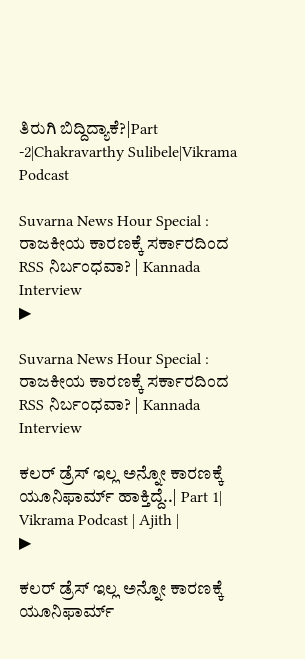ತಿರುಗಿ ಬಿದ್ದಿದ್ಯಾಕೆ?|Part -2|Chakravarthy Sulibele|Vikrama Podcast

Suvarna News Hour Special : ರಾಜಕೀಯ ಕಾರಣಕ್ಕೆ ಸರ್ಕಾರದಿಂದ RSS ನಿರ್ಬಂಧವಾ? | Kannada Interview
▶

Suvarna News Hour Special : ರಾಜಕೀಯ ಕಾರಣಕ್ಕೆ ಸರ್ಕಾರದಿಂದ RSS ನಿರ್ಬಂಧವಾ? | Kannada Interview

ಕಲರ್ ಡ್ರೆಸ್ ಇಲ್ಲ ಅನ್ನೋ ಕಾರಣಕ್ಕೆ ಯೂನಿಫಾರ್ಮ್ ಹಾಕ್ತಿದ್ದೆ..| Part 1|  Vikrama Podcast | Ajith |
▶

ಕಲರ್ ಡ್ರೆಸ್ ಇಲ್ಲ ಅನ್ನೋ ಕಾರಣಕ್ಕೆ ಯೂನಿಫಾರ್ಮ್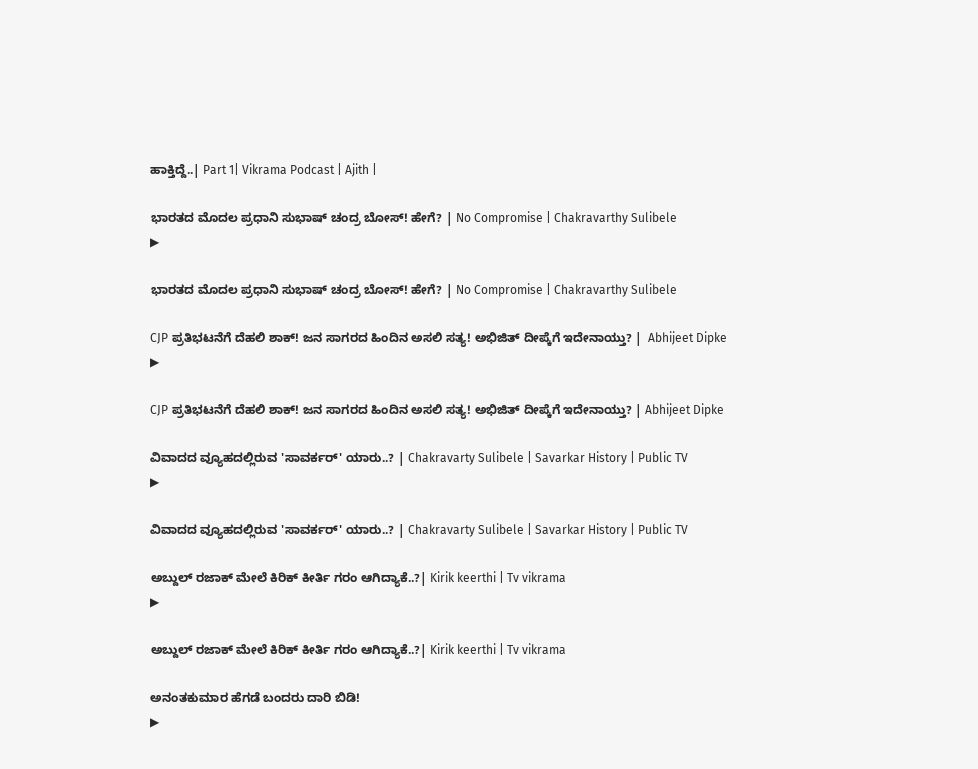ಹಾಕ್ತಿದ್ದೆ..| Part 1| Vikrama Podcast | Ajith |

ಭಾರತದ ಮೊದಲ ಪ್ರಧಾನಿ ಸುಭಾಷ್ ಚಂದ್ರ ಬೋಸ್! ಹೇಗೆ? | No Compromise | Chakravarthy Sulibele
▶

ಭಾರತದ ಮೊದಲ ಪ್ರಧಾನಿ ಸುಭಾಷ್ ಚಂದ್ರ ಬೋಸ್! ಹೇಗೆ? | No Compromise | Chakravarthy Sulibele

CJP ಪ್ರತಿಭಟನೆಗೆ ದೆಹಲಿ ಶಾಕ್! ಜನ ಸಾಗರದ ಹಿಂದಿನ ಅಸಲಿ ಸತ್ಯ! ಅಭಿಜಿತ್ ದೀಪ್ಕೆಗೆ ಇದೇನಾಯ್ತು? |  Abhijeet Dipke
▶

CJP ಪ್ರತಿಭಟನೆಗೆ ದೆಹಲಿ ಶಾಕ್! ಜನ ಸಾಗರದ ಹಿಂದಿನ ಅಸಲಿ ಸತ್ಯ! ಅಭಿಜಿತ್ ದೀಪ್ಕೆಗೆ ಇದೇನಾಯ್ತು? | Abhijeet Dipke

ವಿವಾದದ ವ್ಯೂಹದಲ್ಲಿರುವ 'ಸಾವರ್ಕರ್' ಯಾರು..? | Chakravarty Sulibele | Savarkar History | Public TV
▶

ವಿವಾದದ ವ್ಯೂಹದಲ್ಲಿರುವ 'ಸಾವರ್ಕರ್' ಯಾರು..? | Chakravarty Sulibele | Savarkar History | Public TV

ಅಬ್ದುಲ್ ರಜಾಕ್ ಮೇಲೆ ಕಿರಿಕ್ ಕೀರ್ತಿ ಗರಂ ಆಗಿದ್ಯಾಕೆ..?| Kirik keerthi | Tv vikrama
▶

ಅಬ್ದುಲ್ ರಜಾಕ್ ಮೇಲೆ ಕಿರಿಕ್ ಕೀರ್ತಿ ಗರಂ ಆಗಿದ್ಯಾಕೆ..?| Kirik keerthi | Tv vikrama

ಅನಂತಕುಮಾರ ಹೆಗಡೆ ಬಂದರು ದಾರಿ ಬಿಡಿ!
▶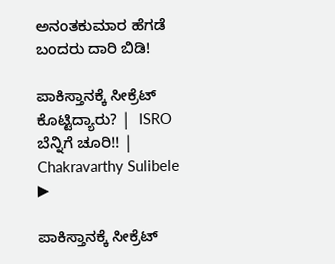ಅನಂತಕುಮಾರ ಹೆಗಡೆ ಬಂದರು ದಾರಿ ಬಿಡಿ!

ಪಾಕಿಸ್ತಾನಕ್ಕೆ ಸೀಕ್ರೆಟ್ ಕೊಟ್ಟಿದ್ಯಾರು? |  ISRO ಬೆನ್ನಿಗೆ ಚೂರಿ!! | Chakravarthy Sulibele
▶

ಪಾಕಿಸ್ತಾನಕ್ಕೆ ಸೀಕ್ರೆಟ್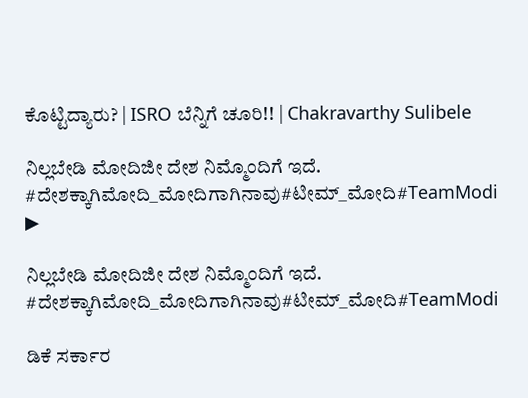ಕೊಟ್ಟಿದ್ಯಾರು? | ISRO ಬೆನ್ನಿಗೆ ಚೂರಿ!! | Chakravarthy Sulibele

ನಿಲ್ಲಬೇಡಿ ಮೋದಿಜೀ ದೇಶ ನಿಮ್ಮೊಂದಿಗೆ ಇದೆ. #ದೇಶಕ್ಕಾಗಿಮೋದಿ_ಮೋದಿಗಾಗಿನಾವು#ಟೀಮ್_ಮೋದಿ#TeamModi
▶

ನಿಲ್ಲಬೇಡಿ ಮೋದಿಜೀ ದೇಶ ನಿಮ್ಮೊಂದಿಗೆ ಇದೆ. #ದೇಶಕ್ಕಾಗಿಮೋದಿ_ಮೋದಿಗಾಗಿನಾವು#ಟೀಮ್_ಮೋದಿ#TeamModi

ಡಿಕೆ ಸರ್ಕಾರ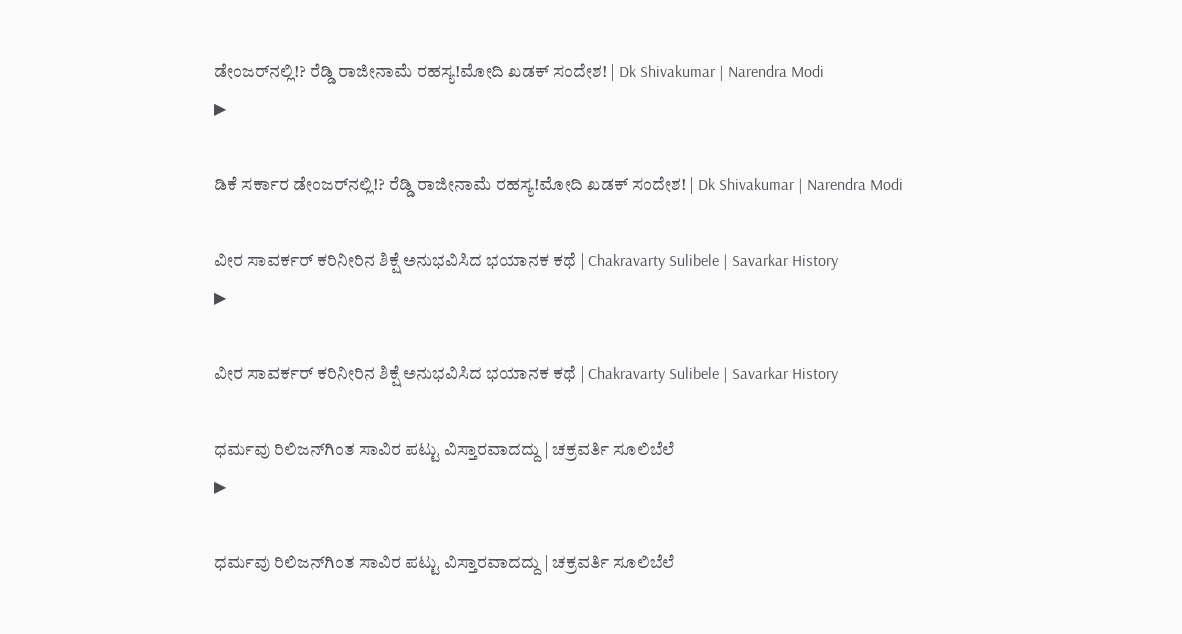ಡೇಂಜರ್‌ನಲ್ಲಿ!? ರೆಡ್ಡಿ ರಾಜೀನಾಮೆ ರಹಸ್ಯ!ಮೋದಿ ಖಡಕ್ ಸಂದೇಶ! | Dk Shivakumar | Narendra Modi
▶

ಡಿಕೆ ಸರ್ಕಾರ ಡೇಂಜರ್‌ನಲ್ಲಿ!? ರೆಡ್ಡಿ ರಾಜೀನಾಮೆ ರಹಸ್ಯ!ಮೋದಿ ಖಡಕ್ ಸಂದೇಶ! | Dk Shivakumar | Narendra Modi

ವೀರ ಸಾವರ್ಕರ್ ಕರಿನೀರಿನ ಶಿಕ್ಷೆ ಅನುಭವಿಸಿದ ಭಯಾನಕ ಕಥೆ | Chakravarty Sulibele | Savarkar History
▶

ವೀರ ಸಾವರ್ಕರ್ ಕರಿನೀರಿನ ಶಿಕ್ಷೆ ಅನುಭವಿಸಿದ ಭಯಾನಕ ಕಥೆ | Chakravarty Sulibele | Savarkar History

ಧರ್ಮವು ರಿಲಿಜನ್‌ಗಿಂತ ಸಾವಿರ ಪಟ್ಟು ವಿಸ್ತಾರವಾದದ್ದು | ಚಕ್ರವರ್ತಿ ಸೂಲಿಬೆಲೆ
▶

ಧರ್ಮವು ರಿಲಿಜನ್‌ಗಿಂತ ಸಾವಿರ ಪಟ್ಟು ವಿಸ್ತಾರವಾದದ್ದು | ಚಕ್ರವರ್ತಿ ಸೂಲಿಬೆಲೆ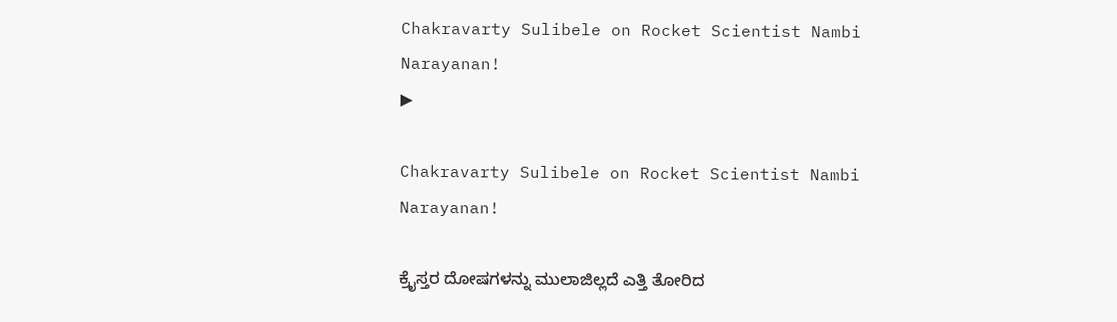Chakravarty Sulibele on Rocket Scientist Nambi Narayanan!
▶

Chakravarty Sulibele on Rocket Scientist Nambi Narayanan!

ಕ್ರೈಸ್ತರ ದೋಷಗಳನ್ನು ಮುಲಾಜಿಲ್ಲದೆ ಎತ್ತಿ ತೋರಿದ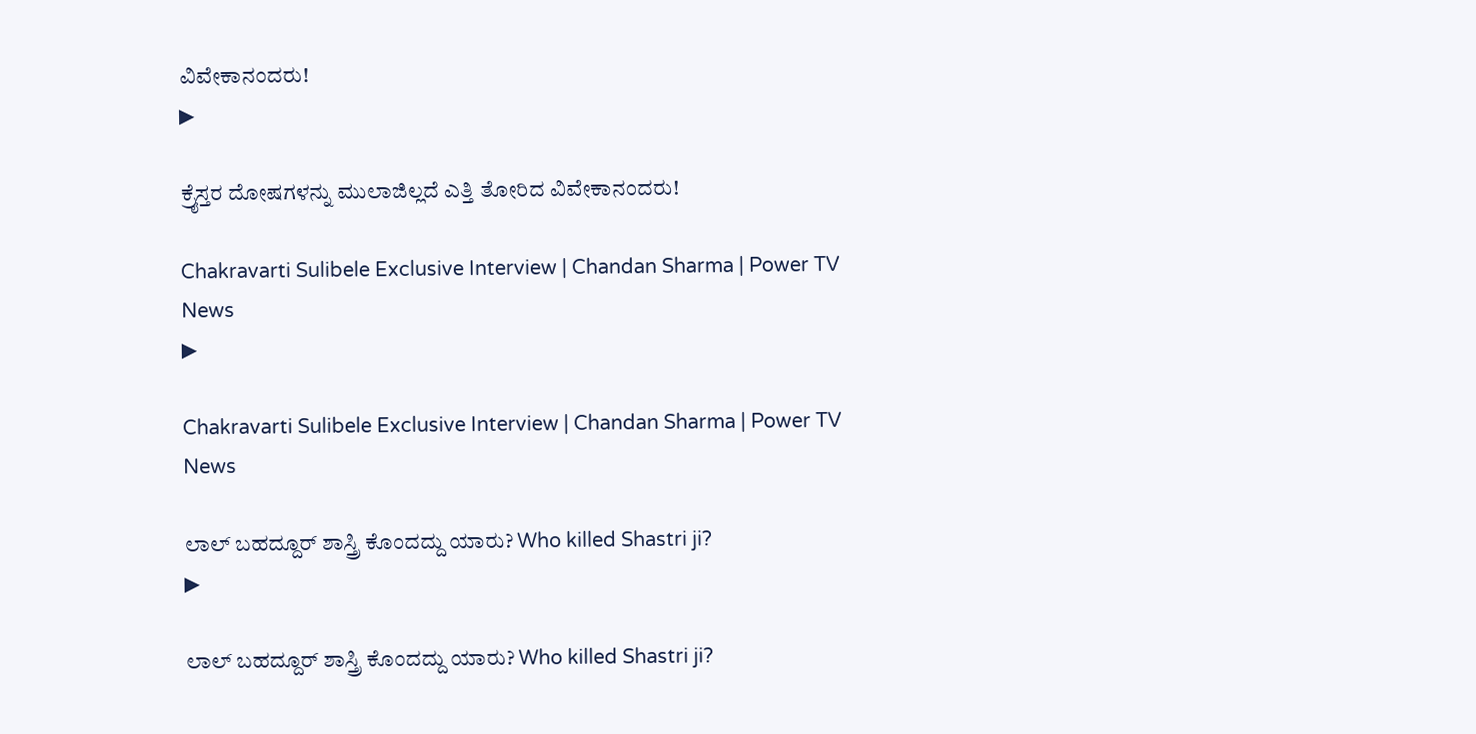ವಿವೇಕಾನಂದರು!
▶

ಕ್ರೈಸ್ತರ ದೋಷಗಳನ್ನು ಮುಲಾಜಿಲ್ಲದೆ ಎತ್ತಿ ತೋರಿದ ವಿವೇಕಾನಂದರು!

Chakravarti Sulibele Exclusive Interview | Chandan Sharma | Power TV News
▶

Chakravarti Sulibele Exclusive Interview | Chandan Sharma | Power TV News

ಲಾಲ್ ಬಹದ್ದೂರ್ ಶಾಸ್ತ್ರಿ ಕೊಂದದ್ದು ಯಾರು? Who killed Shastri ji?
▶

ಲಾಲ್ ಬಹದ್ದೂರ್ ಶಾಸ್ತ್ರಿ ಕೊಂದದ್ದು ಯಾರು? Who killed Shastri ji?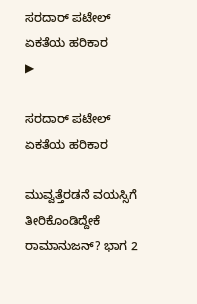ಸರದಾರ್ ಪಟೇಲ್ ಏಕತೆಯ ಹರಿಕಾರ
▶

ಸರದಾರ್ ಪಟೇಲ್ ಏಕತೆಯ ಹರಿಕಾರ

ಮುವ್ವತ್ತೆರಡನೆ ವಯಸ್ಸಿಗೆ ತೀರಿಕೊಂಡಿದ್ದೇಕೆ ರಾಮಾನುಜನ್? ಭಾಗ 2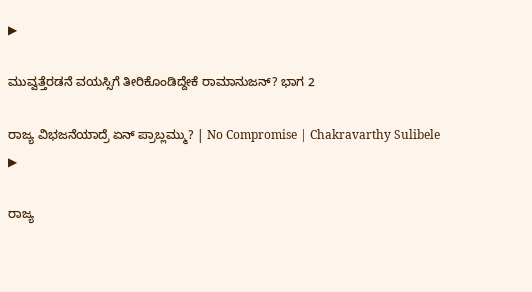▶

ಮುವ್ವತ್ತೆರಡನೆ ವಯಸ್ಸಿಗೆ ತೀರಿಕೊಂಡಿದ್ದೇಕೆ ರಾಮಾನುಜನ್? ಭಾಗ 2

ರಾಜ್ಯ ವಿಭಜನೆಯಾದ್ರೆ ಏನ್ ಪ್ರಾಬ್ಲಮ್ಮು? | No Compromise | Chakravarthy Sulibele
▶

ರಾಜ್ಯ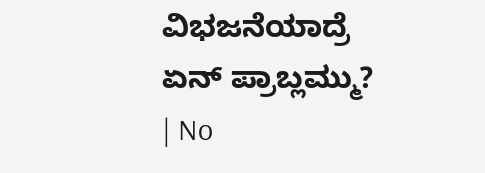ವಿಭಜನೆಯಾದ್ರೆ ಏನ್ ಪ್ರಾಬ್ಲಮ್ಮು? | No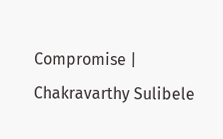Compromise | Chakravarthy Sulibele